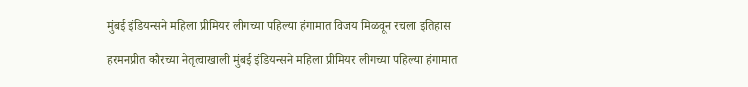मुंबई इंडियन्सने महिला प्रीमियर लीगच्या पहिल्या हंगामात विजय मिळवून रचला इतिहास

हरमनप्रीत कौरच्या नेतृत्वाखाली मुंबई इंडियन्सने महिला प्रीमियर लीगच्या पहिल्या हंगामात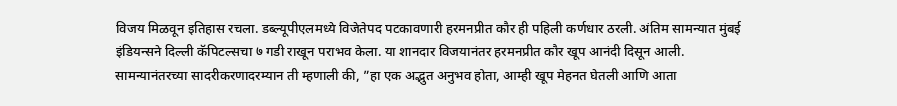विजय मिळवून इतिहास रचला. डब्ल्यूपीएलमध्ये विजेतेपद पटकावणारी हरमनप्रीत कौर ही पहिली कर्णधार ठरली. अंतिम सामन्यात मुंबई इंडियन्सने दिल्ली कॅपिटल्सचा ७ गडी राखून पराभव केला. या शानदार विजयानंतर हरमनप्रीत कौर खूप आनंदी दिसून आली.
सामन्यानंतरच्या सादरीकरणादरम्यान ती म्हणाली की, ”हा एक अद्भुत अनुभव होता, आम्ही खूप मेहनत घेतली आणि आता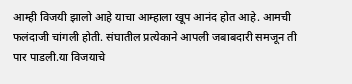आम्ही विजयी झालो आहे याचा आम्हाला खूप आनंद होत आहे. आमची फलंदाजी चांगली होती. संघातील प्रत्येकाने आपली जबाबदारी समजून ती पार पाडली.या विजयाचे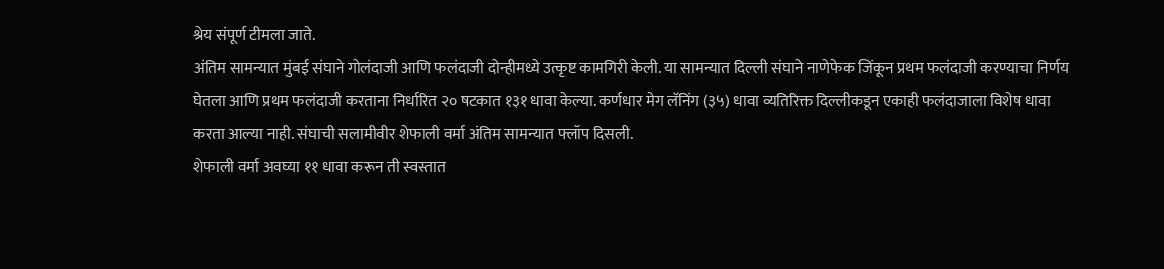श्रेय संपूर्ण टीमला जाते.
अंतिम सामन्यात मुंबई संघाने गोलंदाजी आणि फलंदाजी दोन्हीमध्ये उत्कृष्ट कामगिरी केली. या सामन्यात दिल्ली संघाने नाणेफेक जिंकून प्रथम फलंदाजी करण्याचा निर्णय घेतला आणि प्रथम फलंदाजी करताना निर्धारित २० षटकात १३१ धावा केल्या. कर्णधार मेग लॅनिंग (३५) धावा व्यतिरिक्त दिल्लीकडून एकाही फलंदाजाला विशेष धावा करता आल्या नाही. संघाची सलामीवीर शेफाली वर्मा अंतिम सामन्यात फ्लॉप दिसली.
शेफाली वर्मा अवघ्या ११ धावा करून ती स्वस्तात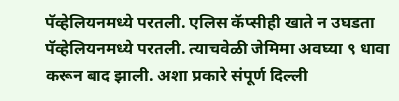पॅव्हेलियनमध्ये परतली. एलिस कॅप्सीही खाते न उघडता पॅव्हेलियनमध्ये परतली. त्याचवेळी जेमिमा अवघ्या ९ धावा करून बाद झाली. अशा प्रकारे संपूर्ण दिल्ली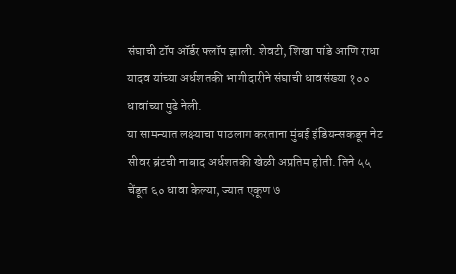संघाची टॉप ऑर्डर फ्लॉप झाली. शेवटी, शिखा पांडे आणि राधा यादव यांच्या अर्धशतकी भागीदारीने संघाची धावसंख्या १०० धावांच्या पुढे नेली.
या सामन्यात लक्ष्याचा पाठलाग करताना मुंबई इंडियन्सकडून नेट सीवर ब्रंटची नाबाद अर्धशतकी खेळी अप्रतिम होती. तिने ५५ चेंडूत ६० धावा केल्या, ज्यात एकूण ७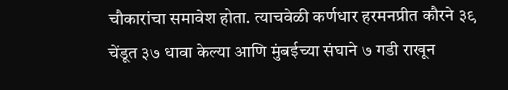चौकारांचा समावेश होता. त्याचवेळी कर्णधार हरमनप्रीत कौरने ३९ चेंडूत ३७ धावा केल्या आणि मुंबईच्या संघाने ७ गडी राखून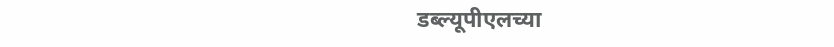डब्ल्यूपीएलच्या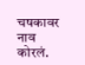चषकावर नाव कोरलं.